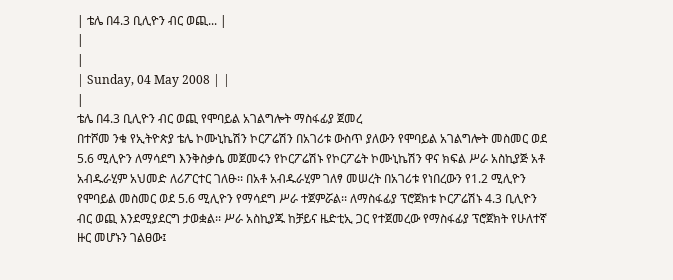| ቴሌ በ4.3 ቢሊዮን ብር ወጪ... |
|
|
| Sunday, 04 May 2008 | |
|
ቴሌ በ4.3 ቢሊዮን ብር ወጪ የሞባይል አገልግሎት ማስፋፊያ ጀመረ
በተሾመ ንቁ የኢትዮጵያ ቴሌ ኮሙኒኬሽን ኮርፖሬሽን በአገሪቱ ውስጥ ያለውን የሞባይል አገልግሎት መስመር ወደ 5.6 ሚሊዮን ለማሳደግ እንቅስቃሴ መጀመሩን የኮርፖሬሽኑ የኮርፖሬት ኮሙኒኬሽን ዋና ክፍል ሥራ አስኪያጅ አቶ አብዱራሂም አህመድ ለሪፖርተር ገለፁ፡፡ በአቶ አብዱራሂም ገለፃ መሠረት በአገሪቱ የነበረውን የ1.2 ሚሊዮን የሞባይል መስመር ወደ 5.6 ሚሊዮን የማሳደግ ሥራ ተጀምሯል፡፡ ለማስፋፊያ ፕሮጀክቱ ኮርፖሬሽኑ 4.3 ቢሊዮን ብር ወጪ እንደሚያደርግ ታወቋል፡፡ ሥራ አስኪያጁ ከቻይና ዜድቲኢ ጋር የተጀመረው የማስፋፊያ ፕሮጀክት የሁለተኛ ዙር መሆኑን ገልፀው፤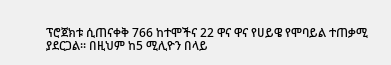ፕሮጀክቱ ሲጠናቀቅ 766 ከተሞችና 22 ዋና ዋና የሀይዌ የሞባይል ተጠቃሚ ያደርጋል፡፡ በዚህም ከ5 ሚሊዮን በላይ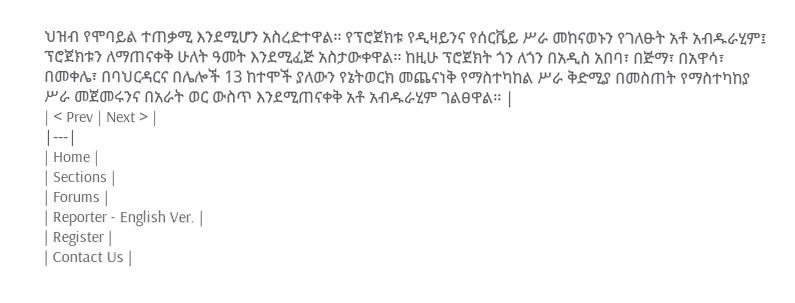ህዝብ የሞባይል ተጠቃሚ እንደሚሆን አስረድተዋል፡፡ የፕሮጀክቱ የዲዛይንና የሰርቬይ ሥራ መከናወኑን የገለፁት አቶ አብዱራሂም፤ ፕሮጀክቱን ለማጠናቀቅ ሁለት ዓመት እንደሚፈጅ አስታውቀዋል፡፡ ከዚሁ ፕሮጀክት ጎን ለጎን በአዲስ አበባ፣ በጅማ፣ በአዋሳ፣ በመቀሌ፣ በባህርዳርና በሌሎች 13 ከተሞች ያለውን የኔትወርክ መጨናነቅ የማስተካከል ሥራ ቅድሚያ በመስጠት የማስተካከያ ሥራ መጀመሩንና በአራት ወር ውስጥ እንደሚጠናቀቅ አቶ አብዱራሂም ገልፀዋል፡፡ |
| < Prev | Next > |
|---|
| Home |
| Sections |
| Forums |
| Reporter - English Ver. |
| Register |
| Contact Us |